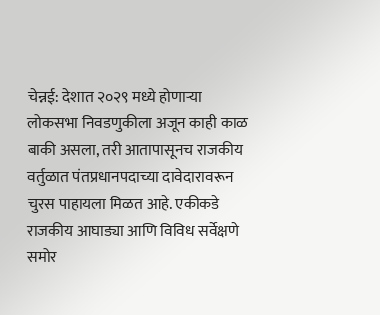चेन्नई: देशात २०२९ मध्ये होणाऱ्या लोकसभा निवडणुकीला अजून काही काळ बाकी असला, तरी आतापासूनच राजकीय वर्तुळात पंतप्रधानपदाच्या दावेदारावरून चुरस पाहायला मिळत आहे. एकीकडे राजकीय आघाड्या आणि विविध सर्वेक्षणे समोर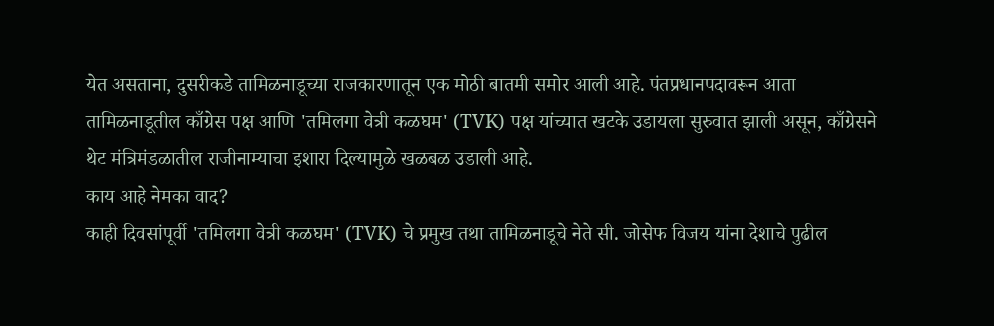येत असताना, दुसरीकडे तामिळनाडूच्या राजकारणातून एक मोठी बातमी समोर आली आहे. पंतप्रधानपदावरून आता तामिळनाडूतील काँग्रेस पक्ष आणि 'तमिलगा वेत्री कळघम' (TVK) पक्ष यांच्यात खटके उडायला सुरुवात झाली असून, काँग्रेसने थेट मंत्रिमंडळातील राजीनाम्याचा इशारा दिल्यामुळे खळबळ उडाली आहे.
काय आहे नेमका वाद?
काही दिवसांपूर्वी 'तमिलगा वेत्री कळघम' (TVK) चे प्रमुख तथा तामिळनाडूचे नेते सी. जोसेफ विजय यांना देशाचे पुढील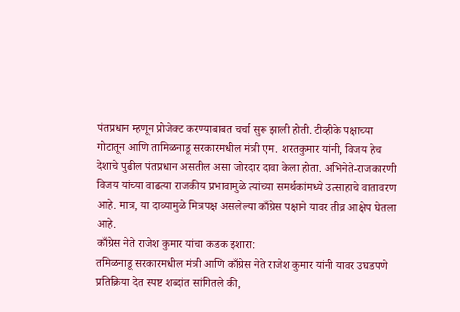पंतप्रधान म्हणून प्रोजेक्ट करण्याबाबत चर्चा सुरू झाली होती. टीव्हीके पक्षाच्या गोटातून आणि तामिळनाडू सरकारमधील मंत्री एम. शरतकुमार यांनी, विजय हेच देशाचे पुढील पंतप्रधान असतील असा जोरदार दावा केला होता. अभिनेते-राजकारणी विजय यांच्या वाढत्या राजकीय प्रभावामुळे त्यांच्या समर्थकांमध्ये उत्साहाचे वातावरण आहे. मात्र, या दाव्यामुळे मित्रपक्ष असलेल्या काँग्रेस पक्षाने यावर तीव्र आक्षेप घेतला आहे.
काँग्रेस नेते राजेश कुमार यांचा कडक इशारा:
तमिळनाडू सरकारमधील मंत्री आणि काँग्रेस नेते राजेश कुमार यांनी यावर उघडपणे प्रतिक्रिया देत स्पष्ट शब्दांत सांगितले की,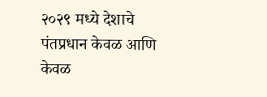२०२९ मध्ये देशाचे पंतप्रधान केवळ आणि केवळ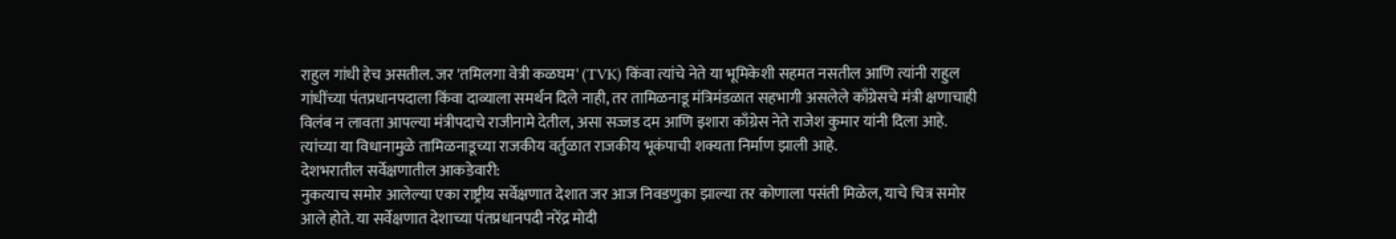राहुल गांधी हेच असतील. जर 'तमिलगा वेत्री कळघम' (TVK) किंवा त्यांचे नेते या भूमिकेशी सहमत नसतील आणि त्यांनी राहुल गांधींच्या पंतप्रधानपदाला किंवा दाव्याला समर्थन दिले नाही, तर तामिळनाडू मंत्रिमंडळात सहभागी असलेले काँग्रेसचे मंत्री क्षणाचाही विलंब न लावता आपल्या मंत्रीपदाचे राजीनामे देतील, असा सज्जड दम आणि इशारा काँग्रेस नेते राजेश कुमार यांनी दिला आहे. त्यांच्या या विधानामुळे तामिळनाडूच्या राजकीय वर्तुळात राजकीय भूकंपाची शक्यता निर्माण झाली आहे.
देशभरातील सर्वेक्षणातील आकडेवारी:
नुकत्याच समोर आलेल्या एका राष्ट्रीय सर्वेक्षणात देशात जर आज निवडणुका झाल्या तर कोणाला पसंती मिळेल, याचे चित्र समोर आले होते. या सर्वेक्षणात देशाच्या पंतप्रधानपदी नरेंद्र मोदी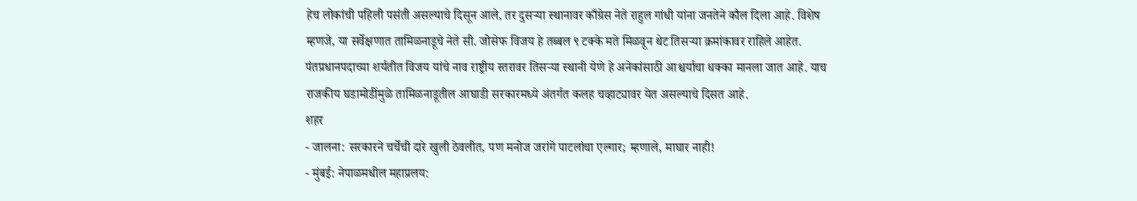हेच लोकांची पहिली पसंती असल्याचे दिसून आले, तर दुसऱ्या स्थानावर काँग्रेस नेते राहुल गांधी यांना जनतेने कौल दिला आहे. विशेष म्हणजे, या सर्वेक्षणात तामिळनाडूचे नेते सी. जोसेफ विजय हे तब्बल ९ टक्के मते मिळवून थेट तिसऱ्या क्रमांकावर राहिले आहेत. पंतप्रधानपदाच्या शर्यतीत विजय यांचे नाव राष्ट्रीय स्तरावर तिसऱ्या स्थानी येणे हे अनेकांसाठी आश्चर्याचा धक्का मानला जात आहे. याच राजकीय घडामोडींमुळे तामिळनाडूतील आघाडी सरकारमध्ये अंतर्गत कलह चव्हाट्यावर येत असल्याचे दिसत आहे.
शहर
- जालना: सरकारने चर्चेची दारे खुली ठेवलीत, पण मनोज जरांगे पाटलांचा एल्गार; म्हणाले, माघार नाही!
- मुंबई: नेपाळमधील महाप्रलय: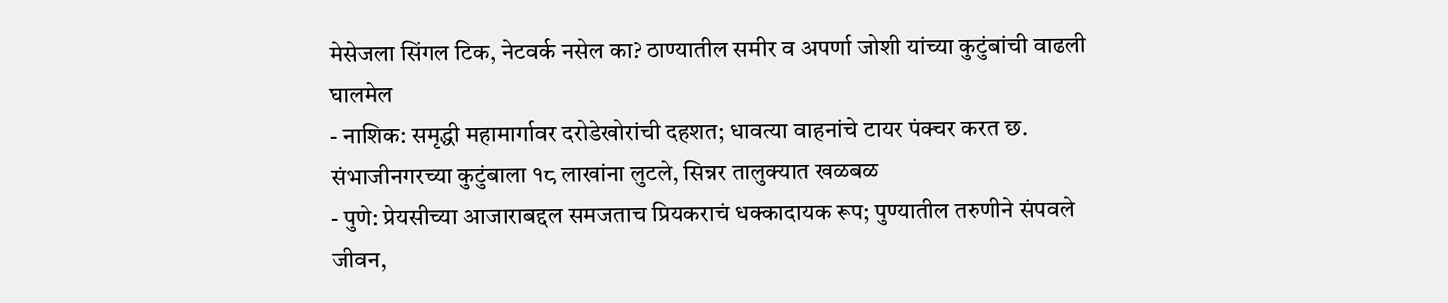मेसेजला सिंगल टिक, नेटवर्क नसेल का? ठाण्यातील समीर व अपर्णा जोशी यांच्या कुटुंबांची वाढली घालमेल
- नाशिक: समृद्धी महामार्गावर दरोडेखोरांची दहशत; धावत्या वाहनांचे टायर पंक्चर करत छ. संभाजीनगरच्या कुटुंबाला १८ लाखांना लुटले, सिन्नर तालुक्यात खळबळ
- पुणे: प्रेयसीच्या आजाराबद्दल समजताच प्रियकराचं धक्कादायक रूप; पुण्यातील तरुणीने संपवले जीवन,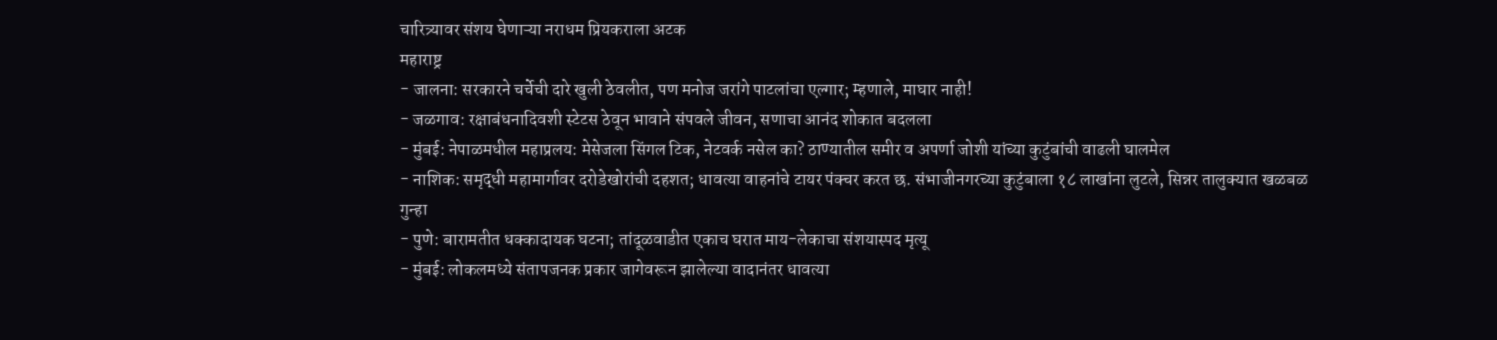चारित्र्यावर संशय घेणाऱ्या नराधम प्रियकराला अटक
महाराष्ट्र
- जालना: सरकारने चर्चेची दारे खुली ठेवलीत, पण मनोज जरांगे पाटलांचा एल्गार; म्हणाले, माघार नाही!
- जळगाव: रक्षाबंधनादिवशी स्टेटस ठेवून भावाने संपवले जीवन, सणाचा आनंद शोकात बदलला
- मुंबई: नेपाळमधील महाप्रलय: मेसेजला सिंगल टिक, नेटवर्क नसेल का? ठाण्यातील समीर व अपर्णा जोशी यांच्या कुटुंबांची वाढली घालमेल
- नाशिक: समृद्धी महामार्गावर दरोडेखोरांची दहशत; धावत्या वाहनांचे टायर पंक्चर करत छ. संभाजीनगरच्या कुटुंबाला १८ लाखांना लुटले, सिन्नर तालुक्यात खळबळ
गुन्हा
- पुणे: बारामतीत धक्कादायक घटना; तांदूळवाडीत एकाच घरात माय-लेकाचा संशयास्पद मृत्यू
- मुंबई: लोकलमध्ये संतापजनक प्रकार जागेवरून झालेल्या वादानंतर धावत्या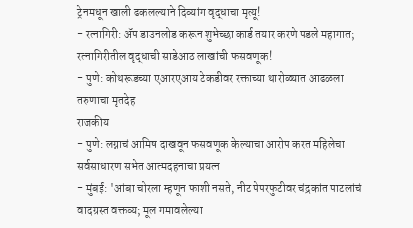ट्रेनमधून खाली ढकलल्याने दिव्यांग वृद्धाचा मृत्यू!
- रत्नागिरी: ॲप डाउनलोड करून शुभेच्छा कार्ड तयार करणे पडले महागात; रत्नागिरीतील वृद्धाची साडेआठ लाखांची फसवणूक!
- पुणे: कोथरूडच्या एआरएआय टेकडीवर रक्ताच्या थारोळ्यात आढळला तरुणाचा मृतदेह
राजकीय
- पुणे: लग्नाचं आमिष दाखवून फसवणूक केल्याचा आरोप करत महिलेचा सर्वसाधारण सभेत आत्मदहनाचा प्रयत्न
- मुंबई: 'आंबा चोरला म्हणून फाशी नसते, नीट पेपरफुटीवर चंद्रकांत पाटलांचं वादग्रस्त वक्तव्य; मूल गमावलेल्या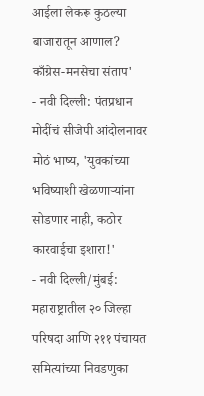आईला लेकरू कुठल्या बाजारातून आणाल? काँग्रेस-मनसेचा संताप'
- नवी दिल्ली: पंतप्रधान मोदींचं सीजेपी आंदोलनावर मोठं भाष्य, 'युवकांच्या भविष्याशी खेळणाऱ्यांना सोडणार नाही, कठोर कारवाईचा इशारा!'
- नवी दिल्ली/मुंबई: महाराष्ट्रातील २० जिल्हा परिषदा आणि २११ पंचायत समित्यांच्या निवडणुका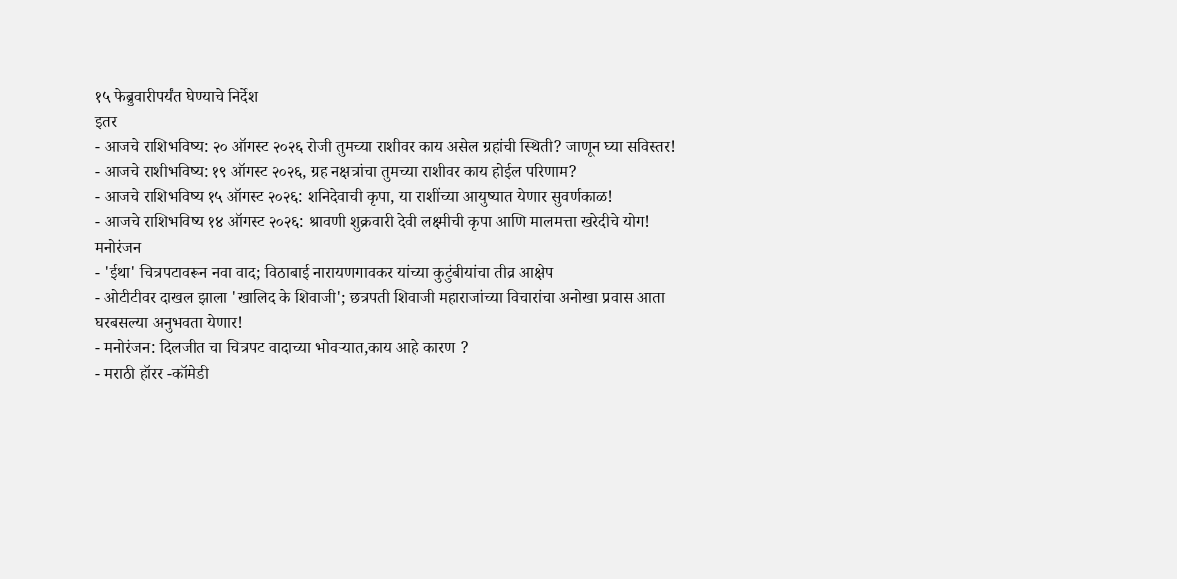१५ फेब्रुवारीपर्यंत घेण्याचे निर्देश
इतर
- आजचे राशिभविष्य: २० ऑगस्ट २०२६ रोजी तुमच्या राशीवर काय असेल ग्रहांची स्थिती? जाणून घ्या सविस्तर!
- आजचे राशीभविष्य: १९ ऑगस्ट २०२६, ग्रह नक्षत्रांचा तुमच्या राशीवर काय होईल परिणाम?
- आजचे राशिभविष्य १५ ऑगस्ट २०२६: शनिदेवाची कृपा, या राशींच्या आयुष्यात येणार सुवर्णकाळ!
- आजचे राशिभविष्य १४ ऑगस्ट २०२६: श्रावणी शुक्रवारी देवी लक्ष्मीची कृपा आणि मालमत्ता खरेदीचे योग!
मनोरंजन
- 'ईथा' चित्रपटावरून नवा वाद; विठाबाई नारायणगावकर यांच्या कुटुंबीयांचा तीव्र आक्षेप
- ओटीटीवर दाखल झाला 'खालिद के शिवाजी'; छत्रपती शिवाजी महाराजांच्या विचारांचा अनोखा प्रवास आता घरबसल्या अनुभवता येणार!
- मनोरंजन: दिलजीत चा चित्रपट वादाच्या भोवऱ्यात,काय आहे कारण ?
- मराठी हॉरर -कॉमेडी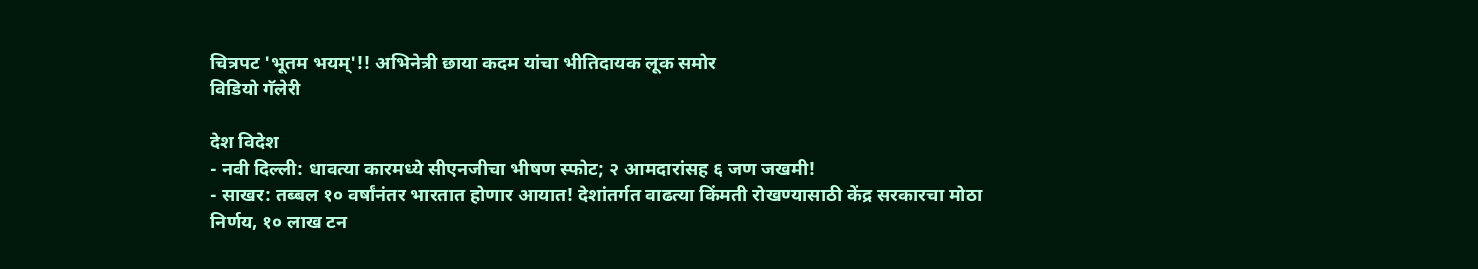चित्रपट 'भूतम भयम्'!! अभिनेत्री छाया कदम यांचा भीतिदायक लूक समोर
विडियो गॅलेरी

देश विदेश
- नवी दिल्ली: धावत्या कारमध्ये सीएनजीचा भीषण स्फोट; २ आमदारांसह ६ जण जखमी!
- साखर: तब्बल १० वर्षांनंतर भारतात होणार आयात! देशांतर्गत वाढत्या किंमती रोखण्यासाठी केंद्र सरकारचा मोठा निर्णय, १० लाख टन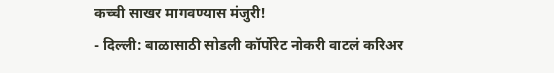कच्ची साखर मागवण्यास मंजुरी!
- दिल्ली: बाळासाठी सोडली कॉर्पोरेट नोकरी वाटलं करिअर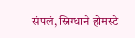संपलं, स्निग्धाने होमस्टे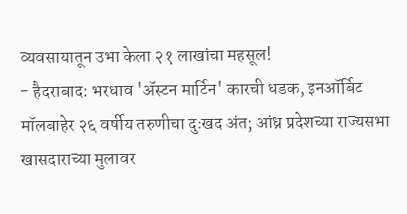व्यवसायातून उभा केला २१ लाखांचा महसूल!
- हैदराबाद: भरधाव 'ॲस्टन मार्टिन' कारची धडक, इनऑर्बिट मॉलबाहेर २६ वर्षीय तरुणीचा दुःखद अंत; आंध्र प्रदेशच्या राज्यसभा खासदाराच्या मुलावर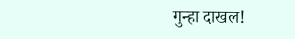गुन्हा दाखल!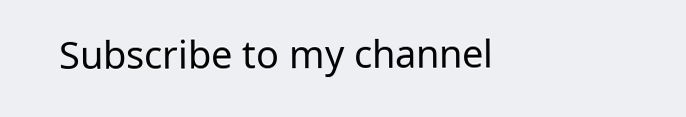Subscribe to my channel